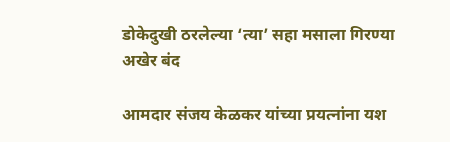डोकेदुखी ठरलेल्या ‘त्या’ सहा मसाला गिरण्या अखेर बंद

आमदार संजय केळकर यांच्या प्रयत्नांना यश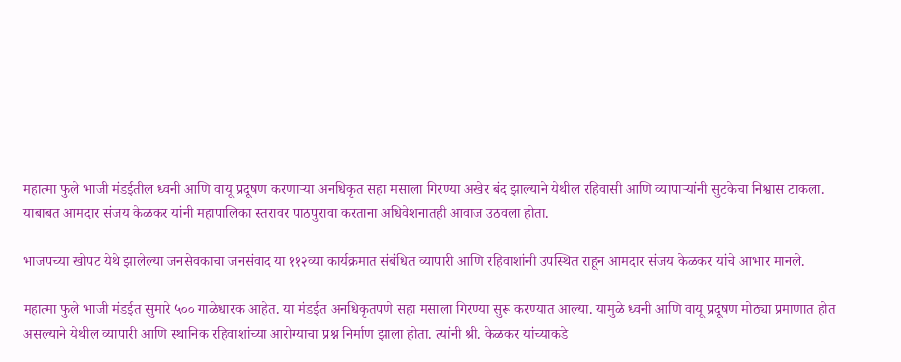महात्मा फुले भाजी मंडईतील ध्वनी आणि वायू प्रदूषण करणाऱ्या अनधिकृत सहा मसाला गिरण्या अखेर बंद झाल्याने येथील रहिवासी आणि व्यापाऱ्यांनी सुटकेचा निश्वास टाकला. याबाबत आमदार संजय केळकर यांनी महापालिका स्तरावर पाठपुरावा करताना अधिवेशनातही आवाज उठवला होता.

भाजपच्या खोपट येथे झालेल्या जनसेवकाचा जनसंवाद या ११२व्या कार्यक्रमात संबंधित व्यापारी आणि रहिवाशांनी उपस्थित राहून आमदार संजय केळकर यांचे आभार मानले.

महात्मा फुले भाजी मंडईत सुमारे ५०० गाळेधारक आहेत. या मंडईत अनधिकृतपणे सहा मसाला गिरण्या सुरू करण्यात आल्या. यामुळे ध्वनी आणि वायू प्रदूषण मोठ्या प्रमाणात होत असल्याने येथील व्यापारी आणि स्थानिक रहिवाशांच्या आरोग्याचा प्रश्न निर्माण झाला होता. त्यांनी श्री. केळकर यांच्याकडे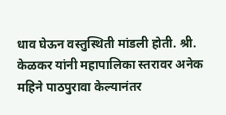धाव घेऊन वस्तुस्थिती मांडली होती. श्री. केळकर यांनी महापालिका स्तरावर अनेक महिने पाठपुरावा केल्यानंतर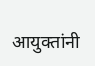आयुक्तांनी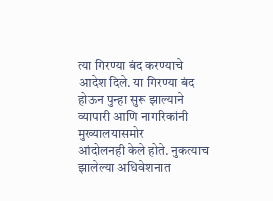त्या गिरण्या बंद करण्याचे आदेश दिले. या गिरण्या बंद होऊन पुन्हा सुरू झाल्याने व्यापारी आणि नागरिकांनी मुख्यालयासमोर
आंदोलनही केले होते. नुकत्याच झालेल्या अधिवेशनात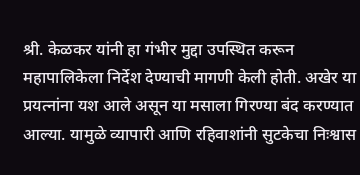श्री. केळकर यांनी हा गंभीर मुद्दा उपस्थित करून महापालिकेला निर्देश देण्याची मागणी केली होती. अखेर या प्रयत्नांना यश आले असून या मसाला गिरण्या बंद करण्यात आल्या. यामुळे व्यापारी आणि रहिवाशांनी सुटकेचा निःश्वास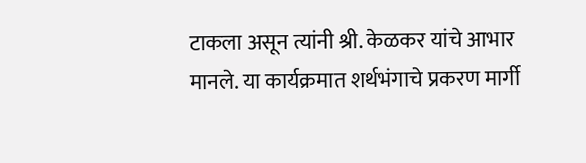टाकला असून त्यांनी श्री. केळकर यांचे आभार मानले. या कार्यक्रमात शर्थभंगाचे प्रकरण मार्गी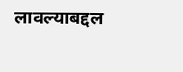लावल्याबद्दल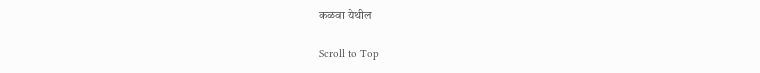कळवा येथील

Scroll to Top